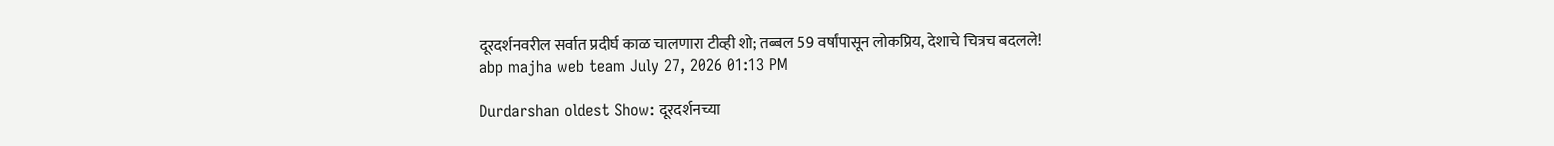दूरदर्शनवरील सर्वात प्रदीर्घ काळ चालणारा टीव्ही शो; तब्बल 59 वर्षांपासून लोकप्रिय, देशाचे चित्रच बदलले!
abp majha web team July 27, 2026 01:13 PM

Durdarshan oldest Show: दूरदर्शनच्या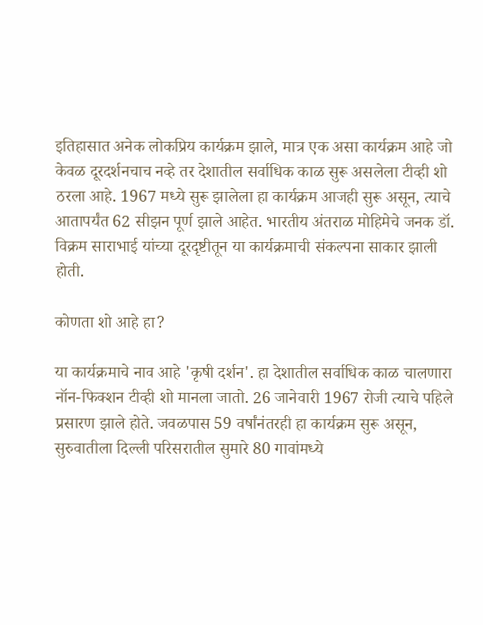इतिहासात अनेक लोकप्रिय कार्यक्रम झाले, मात्र एक असा कार्यक्रम आहे जो केवळ दूरदर्शनचाच नव्हे तर देशातील सर्वाधिक काळ सुरू असलेला टीव्ही शो ठरला आहे. 1967 मध्ये सुरू झालेला हा कार्यक्रम आजही सुरू असून, त्याचे आतापर्यंत 62 सीझन पूर्ण झाले आहेत. भारतीय अंतराळ मोहिमेचे जनक डॉ. विक्रम साराभाई यांच्या दूरदृष्टीतून या कार्यक्रमाची संकल्पना साकार झाली होती.

कोणता शो आहे हा?

या कार्यक्रमाचे नाव आहे 'कृषी दर्शन'. हा देशातील सर्वाधिक काळ चालणारा नॉन-फिक्शन टीव्ही शो मानला जातो. 26 जानेवारी 1967 रोजी त्याचे पहिले प्रसारण झाले होते. जवळपास 59 वर्षांनंतरही हा कार्यक्रम सुरू असून, सुरुवातीला दिल्ली परिसरातील सुमारे 80 गावांमध्ये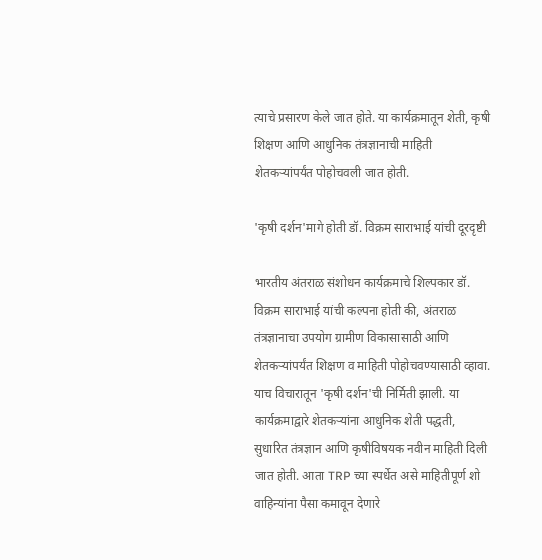त्याचे प्रसारण केले जात होते. या कार्यक्रमातून शेती, कृषी शिक्षण आणि आधुनिक तंत्रज्ञानाची माहिती शेतकऱ्यांपर्यंत पोहोचवली जात होती.

'कृषी दर्शन'मागे होती डॉ. विक्रम साराभाई यांची दूरदृष्टी

भारतीय अंतराळ संशोधन कार्यक्रमाचे शिल्पकार डॉ. विक्रम साराभाई यांची कल्पना होती की, अंतराळ तंत्रज्ञानाचा उपयोग ग्रामीण विकासासाठी आणि शेतकऱ्यांपर्यंत शिक्षण व माहिती पोहोचवण्यासाठी व्हावा. याच विचारातून 'कृषी दर्शन'ची निर्मिती झाली. या कार्यक्रमाद्वारे शेतकऱ्यांना आधुनिक शेती पद्धती, सुधारित तंत्रज्ञान आणि कृषीविषयक नवीन माहिती दिली जात होती. आता TRP च्या स्पर्धेत असे माहितीपूर्ण शो वाहिन्यांना पैसा कमावून देणारे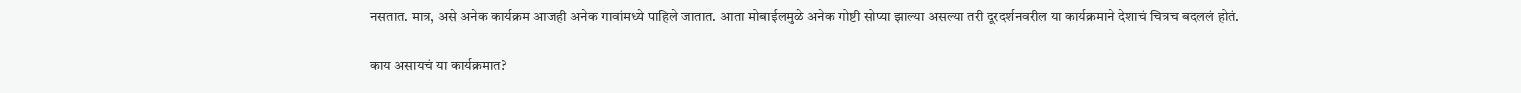नसतात. मात्र, असे अनेक कार्यक्रम आजही अनेक गावांमध्ये पाहिले जातात. आता मोबाईलमुळे अनेक गोष्टी सोप्या झाल्या असल्या तरी दूरदर्शनवरील या कार्यक्रमाने देशाचं चित्रच बदललं होतं.

काय असायचं या कार्यक्रमात?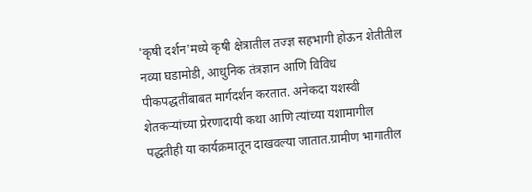'कृषी दर्शन'मध्ये कृषी क्षेत्रातील तज्ज्ञ सहभागी होऊन शेतीतील नव्या घडामोडी, आधुनिक तंत्रज्ञान आणि विविध पीकपद्धतींबाबत मार्गदर्शन करतात. अनेकदा यशस्वी शेतकऱ्यांच्या प्रेरणादायी कथा आणि त्यांच्या यशामागील पद्धतीही या कार्यक्रमातून दाखवल्या जातात.ग्रामीण भागातील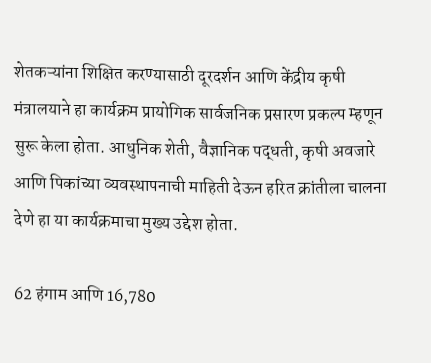शेतकऱ्यांना शिक्षित करण्यासाठी दूरदर्शन आणि केंद्रीय कृषी मंत्रालयाने हा कार्यक्रम प्रायोगिक सार्वजनिक प्रसारण प्रकल्प म्हणून सुरू केला होता. आधुनिक शेती, वैज्ञानिक पद्धती, कृषी अवजारे आणि पिकांच्या व्यवस्थापनाची माहिती देऊन हरित क्रांतीला चालना देणे हा या कार्यक्रमाचा मुख्य उद्देश होता.

62 हंगाम आणि 16,780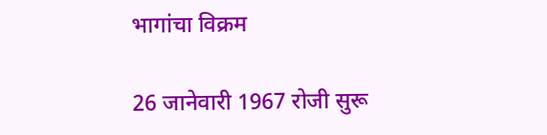भागांचा विक्रम

26 जानेवारी 1967 रोजी सुरू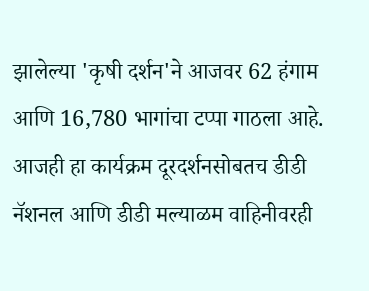झालेल्या 'कृषी दर्शन'ने आजवर 62 हंगाम आणि 16,780 भागांचा टप्पा गाठला आहे. आजही हा कार्यक्रम दूरदर्शनसोबतच डीडी नॅशनल आणि डीडी मल्याळम वाहिनीवरही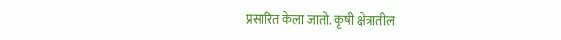प्रसारित केला जातो. कृषी क्षेत्रातील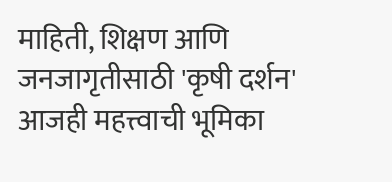माहिती, शिक्षण आणि जनजागृतीसाठी 'कृषी दर्शन' आजही महत्त्वाची भूमिका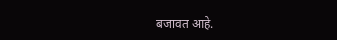बजावत आहे.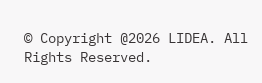© Copyright @2026 LIDEA. All Rights Reserved.